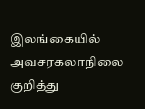இலங்கையில் அவசரகலாநிலை குறித்து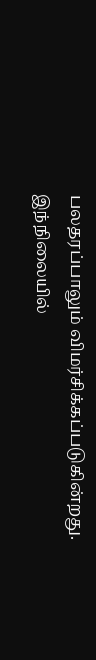பலதரப்பாலும் விமர்சிக்கப்படுகின்றது.
இந்நிலையில்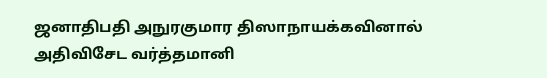ஜனாதிபதி அநுரகுமார திஸாநாயக்கவினால் அதிவிசேட வர்த்தமானி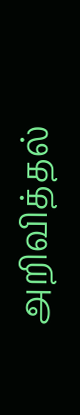அறிவித்தல்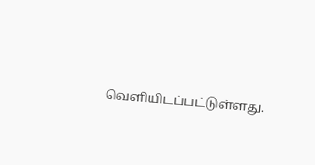வெளியிடப்பட்டுள்ளது.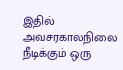இதில் அவசரகாலநிலை நீடிக்கும் ஒரு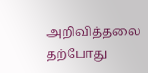அறிவித்தலை தற்போது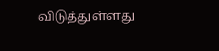விடுத்துள்ளது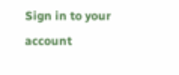Sign in to your account